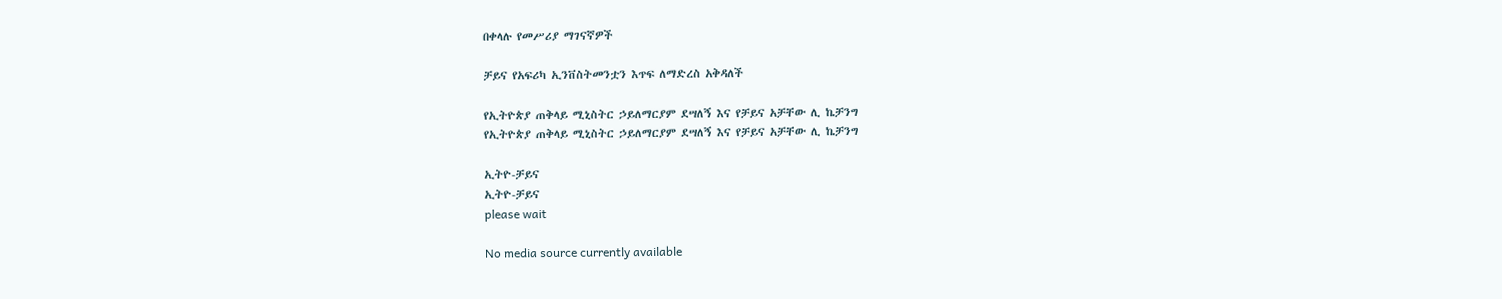በቀላሉ የመሥሪያ ማገናኛዎች

ቻይና የአፍሪካ ኢንቨስትመንቷን እጥፍ ለማድረስ አቅዳለች

የኢትዮጵያ ጠቅላይ ሚኒስትር ኃይለማርያም ደሣለኝ እና የቻይና አቻቸው ሊ ኬቻንግ
የኢትዮጵያ ጠቅላይ ሚኒስትር ኃይለማርያም ደሣለኝ እና የቻይና አቻቸው ሊ ኬቻንግ

ኢትዮ-ቻይና
ኢትዮ-ቻይና
please wait

No media source currently available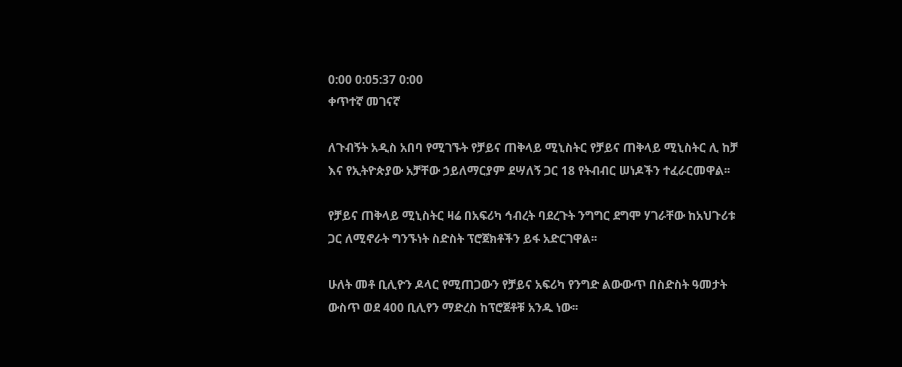0:00 0:05:37 0:00
ቀጥተኛ መገናኛ

ለጉብኝት አዲስ አበባ የሚገኙት የቻይና ጠቅላይ ሚኒስትር የቻይና ጠቅላይ ሚኒስትር ሊ ከቻ እና የኢትዮጵያው አቻቸው ኃይለማርያም ደሣለኝ ጋር 18 የትብብር ሠነዶችን ተፈራርመዋል፡፡

የቻይና ጠቅላይ ሚኒስትር ዛሬ በአፍሪካ ኅብረት ባደረጉት ንግግር ደግሞ ሃገራቸው ከአህጉሪቱ ጋር ለሚኖራት ግንኙነት ስድስት ፕሮጀክቶችን ይፋ አድርገዋል፡፡

ሁለት መቶ ቢሊዮን ዶላር የሚጠጋውን የቻይና አፍሪካ የንግድ ልውውጥ በስድስት ዓመታት ውስጥ ወደ 400 ቢሊየን ማድረስ ከፕሮጀቶቹ አንዱ ነው፡፡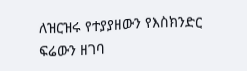ለዝርዝሩ የተያያዘውን የእስክንድር ፍሬውን ዘገባ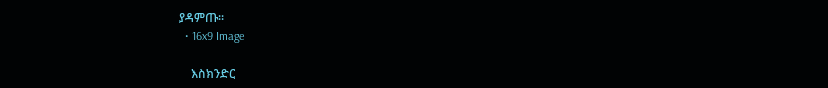ያዳምጡ፡፡
  • 16x9 Image

    እስክንድር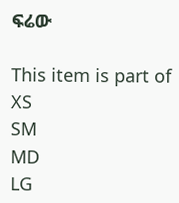ፍሬው

This item is part of
XS
SM
MD
LG